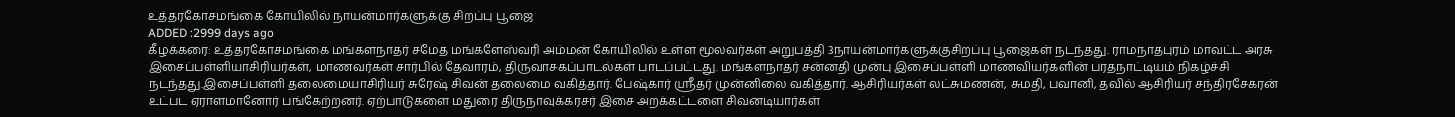உத்தரகோசமங்கை கோயிலில் நாயன்மார்களுக்கு சிறப்பு பூஜை
ADDED :2999 days ago
கீழக்கரை: உத்தரகோசமங்கை மங்களநாதர் சமேத மங்களேஸ்வரி அம்மன் கோயிலில் உள்ள மூலவர்கள் அறுபத்தி 3நாயன்மார்களுக்குசிறப்பு பூஜைகள் நடந்தது. ராமநாதபுரம் மாவட்ட அரசு இசைப்பள்ளியாசிரியர்கள், மாணவர்கள் சார்பில் தேவாரம், திருவாசகப்பாடல்கள் பாடப்பட்டது. மங்களநாதர் சன்னதி முன்பு இசைப்பள்ளி மாணவியர்களின் பரதநாட்டியம் நிகழ்ச்சி நடந்தது.இசைப்பள்ளி தலைமையாசிரியர் சுரேஷ் சிவன் தலைமை வகித்தார். பேஷ்கார் ஸ்ரீதர் முன்னிலை வகித்தார். ஆசிரியர்கள் லட்சுமணன், சுமதி, பவானி, தவில் ஆசிரியர் சந்திரசேகரன் உட்பட ஏராளமானோர் பங்கேற்றனர். ஏற்பாடுகளை மதுரை திருநாவுக்கரசர் இசை அறக்கட்டளை சிவனடியார்கள்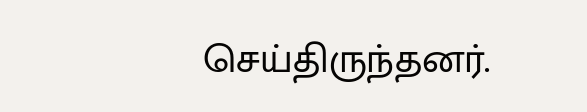செய்திருந்தனர்.